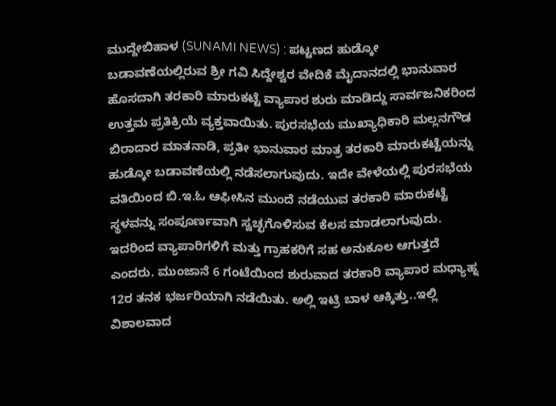ಮುದ್ದೇಬಿಹಾಳ (SUNAMI NEWS) : ಪಟ್ಟಣದ ಹುಡ್ಕೋ ಬಡಾವಣೆಯಲ್ಲಿರುವ ಶ್ರೀ ಗವಿ ಸಿದ್ದೇಶ್ವರ ವೇದಿಕೆ ಮೈದಾನದಲ್ಲಿ ಭಾನುವಾರ ಹೊಸದಾಗಿ ತರಕಾರಿ ಮಾರುಕಟ್ಟೆ ವ್ಯಾಪಾರ ಶುರು ಮಾಡಿದ್ದು ಸಾರ್ವಜನಿಕರಿಂದ ಉತ್ತಮ ಪ್ರತಿಕ್ರಿಯೆ ವ್ಯಕ್ತವಾಯಿತು. ಪುರಸಭೆಯ ಮುಖ್ಯಾಧಿಕಾರಿ ಮಲ್ಲನಗೌಡ ಬಿರಾದಾರ ಮಾತನಾಡಿ, ಪ್ರತೀ ಭಾನುವಾರ ಮಾತ್ರ ತರಕಾರಿ ಮಾರುಕಟ್ಟೆಯನ್ನು ಹುಡ್ಕೋ ಬಡಾವಣೆಯಲ್ಲಿ ನಡೆಸಲಾಗುವುದು. ಇದೇ ವೇಳೆಯಲ್ಲಿ ಪುರಸಭೆಯ ವತಿಯಿಂದ ಬಿ.ಇ.ಓ ಆಫೀಸಿನ ಮುಂದೆ ನಡೆಯುವ ತರಕಾರಿ ಮಾರುಕಟ್ಟೆ ಸ್ಥಳವನ್ನು ಸಂಪೂರ್ಣವಾಗಿ ಸ್ವಚ್ಛಗೊಳಿಸುವ ಕೆಲಸ ಮಾಡಲಾಗುವುದು. ಇದರಿಂದ ವ್ಯಾಪಾರಿಗಳಿಗೆ ಮತ್ತು ಗ್ರಾಹಕರಿಗೆ ಸಹ ಅನುಕೂಲ ಆಗುತ್ತದೆ ಎಂದರು. ಮುಂಜಾನೆ 6 ಗಂಟೆಯಿಂದ ಶುರುವಾದ ತರಕಾರಿ ವ್ಯಾಪಾರ ಮಧ್ಯಾಹ್ನ 12ರ ತನಕ ಭರ್ಜರಿಯಾಗಿ ನಡೆಯಿತು. ಅಲ್ಲಿ ಇಟ್ರಿ ಬಾಳ ಆಕ್ಕಿತ್ತು..ಇಲ್ಲಿ ವಿಶಾಲವಾದ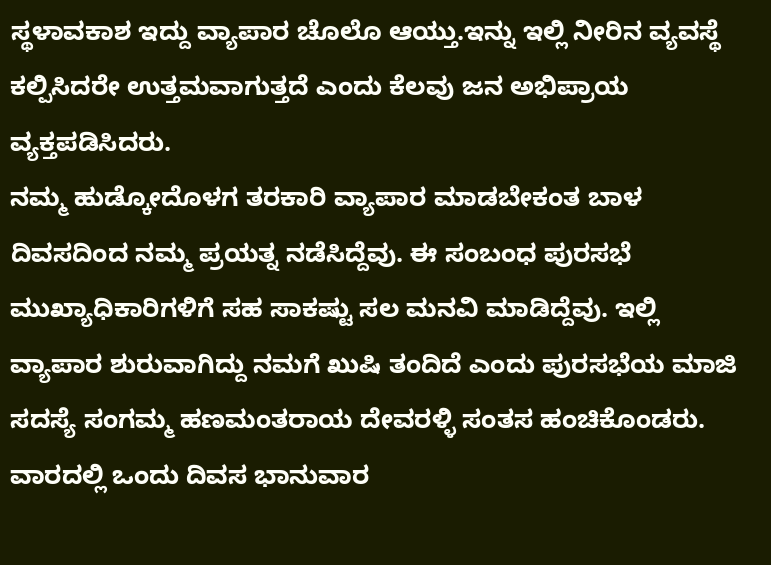ಸ್ಥಳಾವಕಾಶ ಇದ್ದು ವ್ಯಾಪಾರ ಚೊಲೊ ಆಯ್ತು.ಇನ್ನು ಇಲ್ಲಿ ನೀರಿನ ವ್ಯವಸ್ಥೆ ಕಲ್ಪಿಸಿದರೇ ಉತ್ತಮವಾಗುತ್ತದೆ ಎಂದು ಕೆಲವು ಜನ ಅಭಿಪ್ರಾಯ ವ್ಯಕ್ತಪಡಿಸಿದರು.
ನಮ್ಮ ಹುಡ್ಕೋದೊಳಗ ತರಕಾರಿ ವ್ಯಾಪಾರ ಮಾಡಬೇಕಂತ ಬಾಳ ದಿವಸದಿಂದ ನಮ್ಮ ಪ್ರಯತ್ನ ನಡೆಸಿದ್ದೆವು. ಈ ಸಂಬಂಧ ಪುರಸಭೆ ಮುಖ್ಯಾಧಿಕಾರಿಗಳಿಗೆ ಸಹ ಸಾಕಷ್ಟು ಸಲ ಮನವಿ ಮಾಡಿದ್ದೆವು. ಇಲ್ಲಿ ವ್ಯಾಪಾರ ಶುರುವಾಗಿದ್ದು ನಮಗೆ ಖುಷಿ ತಂದಿದೆ ಎಂದು ಪುರಸಭೆಯ ಮಾಜಿ ಸದಸ್ಯೆ ಸಂಗಮ್ಮ ಹಣಮಂತರಾಯ ದೇವರಳ್ಳಿ ಸಂತಸ ಹಂಚಿಕೊಂಡರು.
ವಾರದಲ್ಲಿ ಒಂದು ದಿವಸ ಭಾನುವಾರ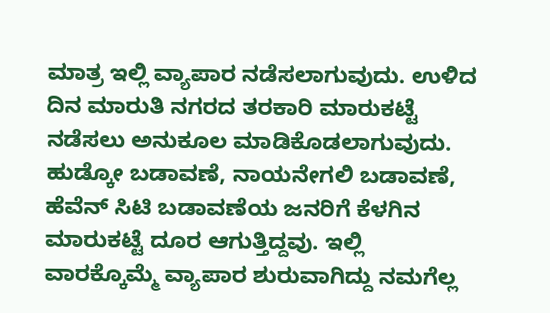ಮಾತ್ರ ಇಲ್ಲಿ ವ್ಯಾಪಾರ ನಡೆಸಲಾಗುವುದು. ಉಳಿದ ದಿನ ಮಾರುತಿ ನಗರದ ತರಕಾರಿ ಮಾರುಕಟ್ಟೆ ನಡೆಸಲು ಅನುಕೂಲ ಮಾಡಿಕೊಡಲಾಗುವುದು. ಹುಡ್ಕೋ ಬಡಾವಣೆ, ನಾಯನೇಗಲಿ ಬಡಾವಣೆ, ಹೆವೆನ್ ಸಿಟಿ ಬಡಾವಣೆಯ ಜನರಿಗೆ ಕೆಳಗಿನ ಮಾರುಕಟ್ಟೆ ದೂರ ಆಗುತ್ತಿದ್ದವು. ಇಲ್ಲಿ ವಾರಕ್ಕೊಮ್ಮೆ ವ್ಯಾಪಾರ ಶುರುವಾಗಿದ್ದು ನಮಗೆಲ್ಲ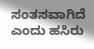ಸಂತಸವಾಗಿದೆ ಎಂದು ಹಸಿರು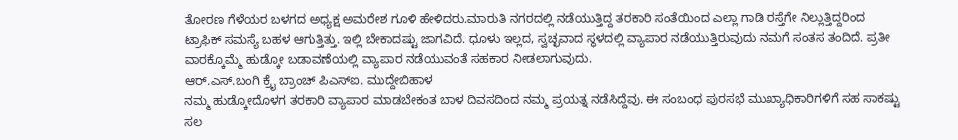ತೋರಣ ಗೆಳೆಯರ ಬಳಗದ ಅಧ್ಯಕ್ಷ ಅಮರೇಶ ಗೂಳಿ ಹೇಳಿದರು.ಮಾರುತಿ ನಗರದಲ್ಲಿ ನಡೆಯುತ್ತಿದ್ದ ತರಕಾರಿ ಸಂತೆಯಿಂದ ಎಲ್ಲಾ ಗಾಡಿ ರಸ್ತೆಗೇ ನಿಲ್ಲುತ್ತಿದ್ದರಿಂದ
ಟ್ರಾಫಿಕ್ ಸಮಸ್ಯೆ ಬಹಳ ಆಗುತ್ತಿತ್ತು. ಇಲ್ಲಿ ಬೇಕಾದಷ್ಟು ಜಾಗವಿದೆ. ಧೂಳು ಇಲ್ಲದ, ಸ್ವಚ್ಛವಾದ ಸ್ಥಳದಲ್ಲಿ ವ್ಯಾಪಾರ ನಡೆಯುತ್ತಿರುವುದು ನಮಗೆ ಸಂತಸ ತಂದಿದೆ. ಪ್ರತೀ ವಾರಕ್ಕೊಮ್ಮೆ ಹುಡ್ಕೋ ಬಡಾವಣೆಯಲ್ಲಿ ವ್ಯಾಪಾರ ನಡೆಯುವಂತೆ ಸಹಕಾರ ನೀಡಲಾಗುವುದು.
ಆರ್.ಎಸ್.ಬಂಗಿ ಕ್ರೈ ಬ್ರಾಂಚ್ ಪಿಎಸ್ಐ. ಮುದ್ದೇಬಿಹಾಳ
ನಮ್ಮ ಹುಡ್ಕೋದೊಳಗ ತರಕಾರಿ ವ್ಯಾಪಾರ ಮಾಡಬೇಕಂತ ಬಾಳ ದಿವಸದಿಂದ ನಮ್ಮ ಪ್ರಯತ್ನ ನಡೆಸಿದ್ದೆವು. ಈ ಸಂಬಂಧ ಪುರಸಭೆ ಮುಖ್ಯಾಧಿಕಾರಿಗಳಿಗೆ ಸಹ ಸಾಕಷ್ಟು ಸಲ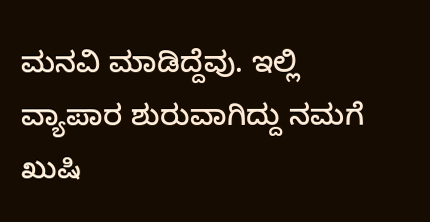ಮನವಿ ಮಾಡಿದ್ದೆವು. ಇಲ್ಲಿ ವ್ಯಾಪಾರ ಶುರುವಾಗಿದ್ದು ನಮಗೆ ಖುಷಿ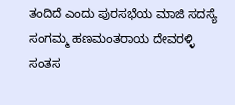ತಂದಿದೆ ಎಂದು ಪುರಸಭೆಯ ಮಾಜಿ ಸದಸ್ಯೆ ಸಂಗಮ್ಮ ಹಣಮಂತರಾಯ ದೇವರಳ್ಳಿ ಸಂತಸ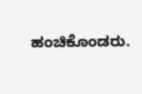ಹಂಚಿಕೊಂಡರು.